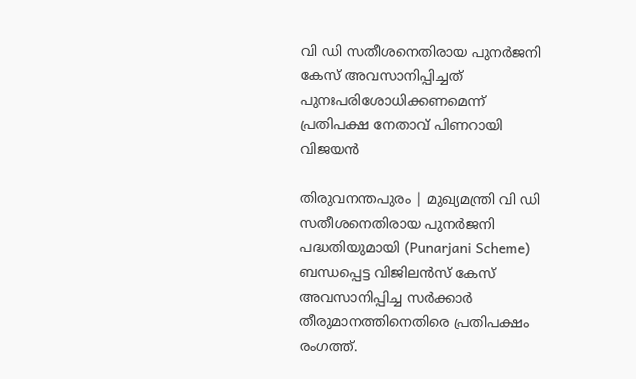വി ഡി സതീശനെതിരായ പുനർജനി കേസ് അവസാനിപ്പിച്ചത് പുനഃപരിശോധിക്കണമെന്ന് പ്രതിപക്ഷ നേതാവ് പിണറായി വിജയൻ

തിരുവനന്തപുരം | മുഖ്യമന്ത്രി വി ഡി സതീശനെതിരായ പുനർജനി പദ്ധതിയുമായി (Punarjani Scheme) ബന്ധപ്പെട്ട വിജിലൻസ് കേസ് അവസാനിപ്പിച്ച സർക്കാർ തീരുമാനത്തിനെതിരെ പ്രതിപക്ഷം രംഗത്ത്.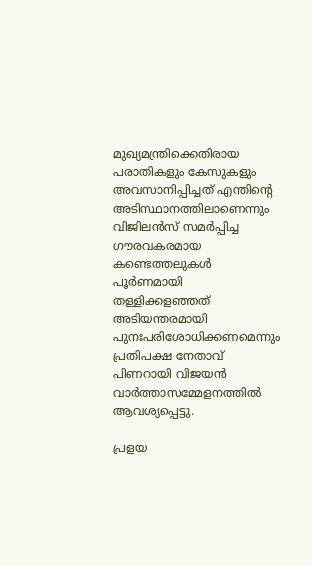മുഖ്യമന്ത്രിക്കെതിരായ പരാതികളും കേസുകളും അവസാനിപ്പിച്ചത് എന്തിന്റെ അടിസ്ഥാനത്തിലാണെന്നും വിജിലൻസ് സമർപ്പിച്ച ഗൗരവകരമായ കണ്ടെത്തലുകൾ പൂർണമായി തള്ളിക്കളഞ്ഞത് അടിയന്തരമായി പുനഃപരിശോധിക്കണമെന്നും പ്രതിപക്ഷ നേതാവ് പിണറായി വിജയൻ വാർത്താസമ്മേളനത്തിൽ ആവശ്യപ്പെട്ടു.

പ്രളയ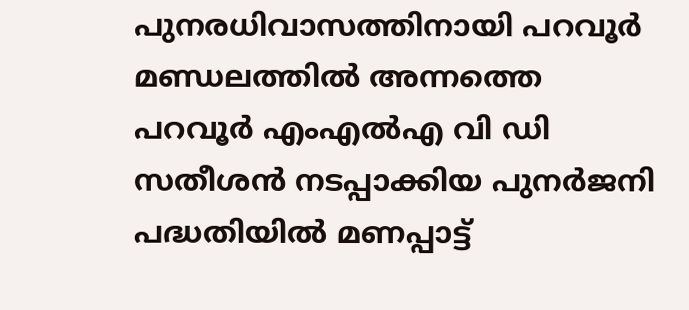പുനരധിവാസത്തിനായി പറവൂർ മണ്ഡലത്തിൽ അന്നത്തെ പറവൂർ എംഎൽഎ വി ഡി സതീശൻ നടപ്പാക്കിയ പുനർജനി പദ്ധതിയിൽ മണപ്പാട്ട്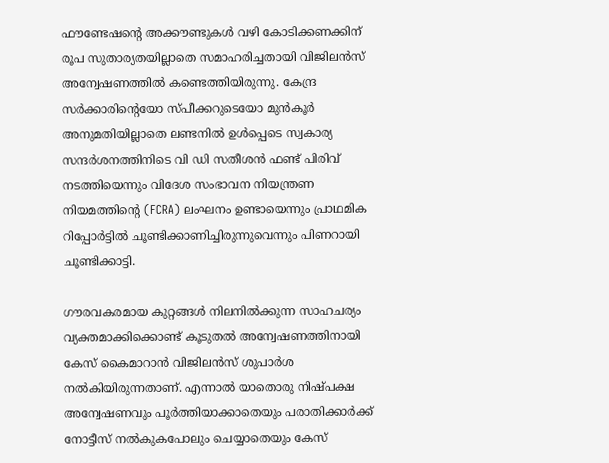ഫൗണ്ടേഷന്റെ അക്കൗണ്ടുകൾ വഴി കോടിക്കണക്കിന് രൂപ സുതാര്യതയില്ലാതെ സമാഹരിച്ചതായി വിജിലൻസ് അന്വേഷണത്തിൽ കണ്ടെത്തിയിരുന്നു. കേന്ദ്ര സർക്കാരിന്റെയോ സ്പീക്കറുടെയോ മുൻകൂർ അനുമതിയില്ലാതെ ലണ്ടനിൽ ഉൾപ്പെടെ സ്വകാര്യ സന്ദർശനത്തിനിടെ വി ഡി സതീശൻ ഫണ്ട് പിരിവ് നടത്തിയെന്നും വിദേശ സംഭാവന നിയന്ത്രണ നിയമത്തിന്റെ (FCRA) ലംഘനം ഉണ്ടായെന്നും പ്രാഥമിക റിപ്പോർട്ടിൽ ചൂണ്ടിക്കാണിച്ചിരുന്നുവെന്നും പിണറായി ചൂണ്ടിക്കാട്ടി.

ഗൗരവകരമായ കുറ്റങ്ങൾ നിലനിൽക്കുന്ന സാഹചര്യം വ്യക്തമാക്കിക്കൊണ്ട് കൂടുതൽ അന്വേഷണത്തിനായി കേസ് കൈമാറാൻ വിജിലൻസ് ശുപാർശ നൽകിയിരുന്നതാണ്. എന്നാൽ യാതൊരു നിഷ്പക്ഷ അന്വേഷണവും പൂർത്തിയാക്കാതെയും പരാതിക്കാർക്ക് നോട്ടീസ് നൽകുകപോലും ചെയ്യാതെയും കേസ്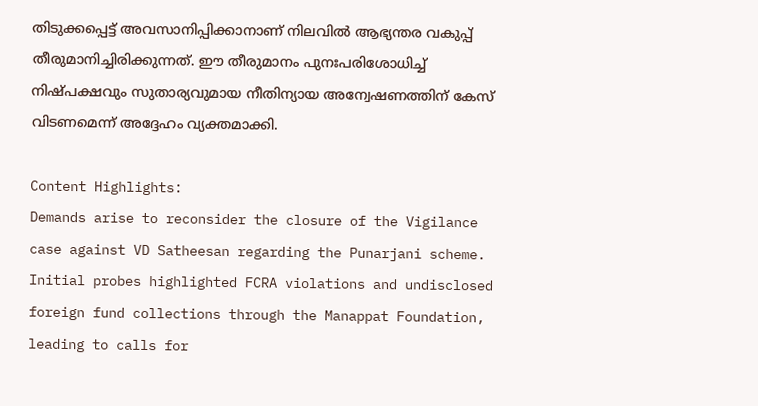തിടുക്കപ്പെട്ട് അവസാനിപ്പിക്കാനാണ് നിലവിൽ ആഭ്യന്തര വകുപ്പ് തീരുമാനിച്ചിരിക്കുന്നത്. ഈ തീരുമാനം പുനഃപരിശോധിച്ച് നിഷ്പക്ഷവും സുതാര്യവുമായ നീതിന്യായ അന്വേഷണത്തിന് കേസ് വിടണമെന്ന് അദ്ദേഹം വ്യക്തമാക്കി.

Content Highlights:
Demands arise to reconsider the closure of the Vigilance case against VD Satheesan regarding the Punarjani scheme. Initial probes highlighted FCRA violations and undisclosed foreign fund collections through the Manappat Foundation, leading to calls for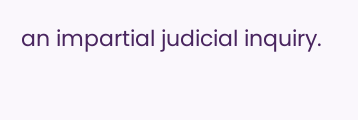an impartial judicial inquiry.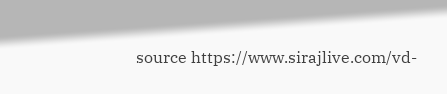source https://www.sirajlive.com/vd-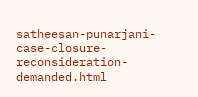satheesan-punarjani-case-closure-reconsideration-demanded.html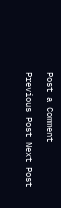Post a Comment

Previous Post Next Post